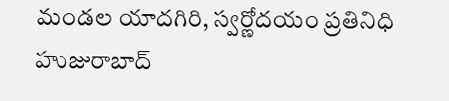మండల యాదగిరి, స్వర్ణోదయం ప్రతినిధి హుజురాబాద్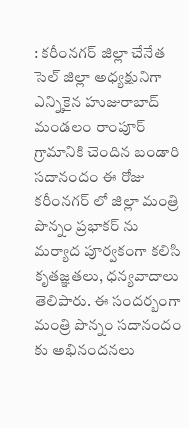: కరీంనగర్ జిల్లా చేనేత సెల్ జిల్లా అధ్యక్షునిగా ఎన్నికైన హుజురాబాద్ మండలం రాంపూర్ గ్రామానికి చెందిన బండారి సదానందం ఈ రోజు కరీంనగర్ లో జిల్లా మంత్రి పొన్నం ప్రభాకర్ ను మర్యాద పూర్వకంగా కలిసి కృతజ్ఞతలు, ధన్యవాదాలు తెలిపారు. ఈ సందర్బంగా మంత్రి పొన్నం సదానందం కు అభినందనలు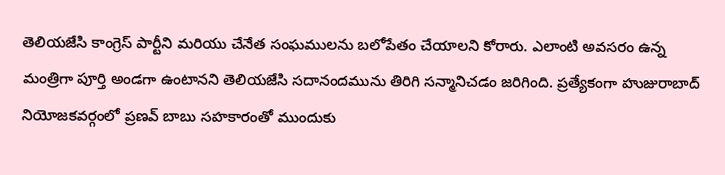తెలియజేసి కాంగ్రెస్ పార్టీని మరియు చేనేత సంఘములను బలోపేతం చేయాలని కోరారు. ఎలాంటి అవసరం ఉన్న మంత్రిగా పూర్తి అండగా ఉంటానని తెలియజేసి సదానందమును తిరిగి సన్మానిచడం జరిగింది. ప్రత్యేకంగా హుజురాబాద్ నియోజకవర్గంలో ప్రణవ్ బాబు సహకారంతో ముందుకు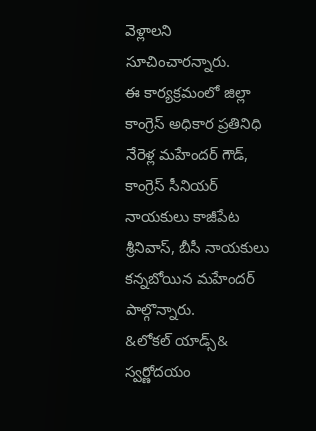వెళ్లాలని సూచించారన్నారు.
ఈ కార్యక్రమంలో జిల్లా కాంగ్రెస్ అధికార ప్రతినిధి నేరెళ్ల మహేందర్ గౌడ్, కాంగ్రెస్ సీనియర్ నాయకులు కాజీపేట శ్రీనివాస్, బీసీ నాయకులు కన్నబోయిన మహేందర్ పాల్గొన్నారు.
&లోకల్ యాడ్స్&
స్వర్ణోదయం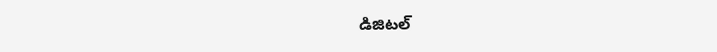డిజిటల్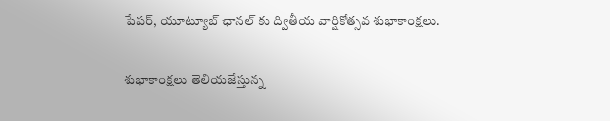పేపర్, యూట్యూబ్ ఛానల్ కు ద్వితీయ వార్షికోత్సవ శుభాకాంక్షలు.

శుభాకాంక్షలు తెలియజేస్తున్న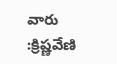వారు :క్రిష్ణవేణి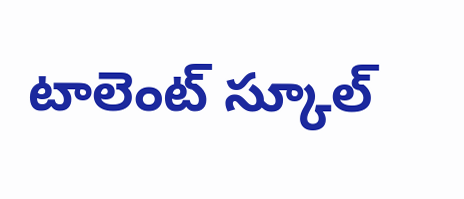టాలెంట్ స్కూల్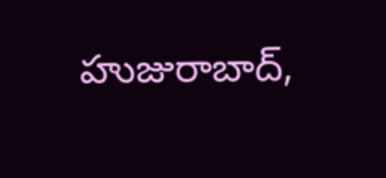హుజురాబాద్,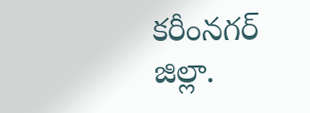కరీంనగర్ జిల్లా.